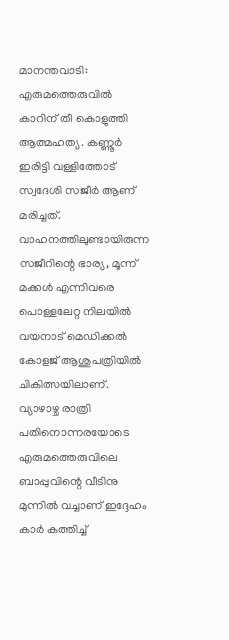മാനന്തവാടി: എരുമത്തെരുവിൽ കാറിന് തീ കൊളുത്തി ആത്മഹത്യ. കണ്ണൂർ ഇരിട്ടി വള്ളിത്തോട് സ്വദേശി സജീർ ആണ് മരിച്ചത്.
വാഹനത്തിലുണ്ടായിരുന്ന സജീറിന്റെ ഭാര്യ, മൂന്ന് മക്കൾ എന്നിവരെ പൊള്ളലേറ്റ നിലയിൽ വയനാട് മെഡിക്കൽ കോളജ് ആശുപത്രിയിൽ ചികിത്സയിലാണ്.
വ്യാഴാഴ്ച രാത്രി പതിനൊന്നരയോടെ എരുമത്തെരുവിലെ ബാപ്പുവിന്റെ വീടിനു മുന്നിൽ വച്ചാണ് ഇദ്ദേഹം കാർ കത്തിച്ച്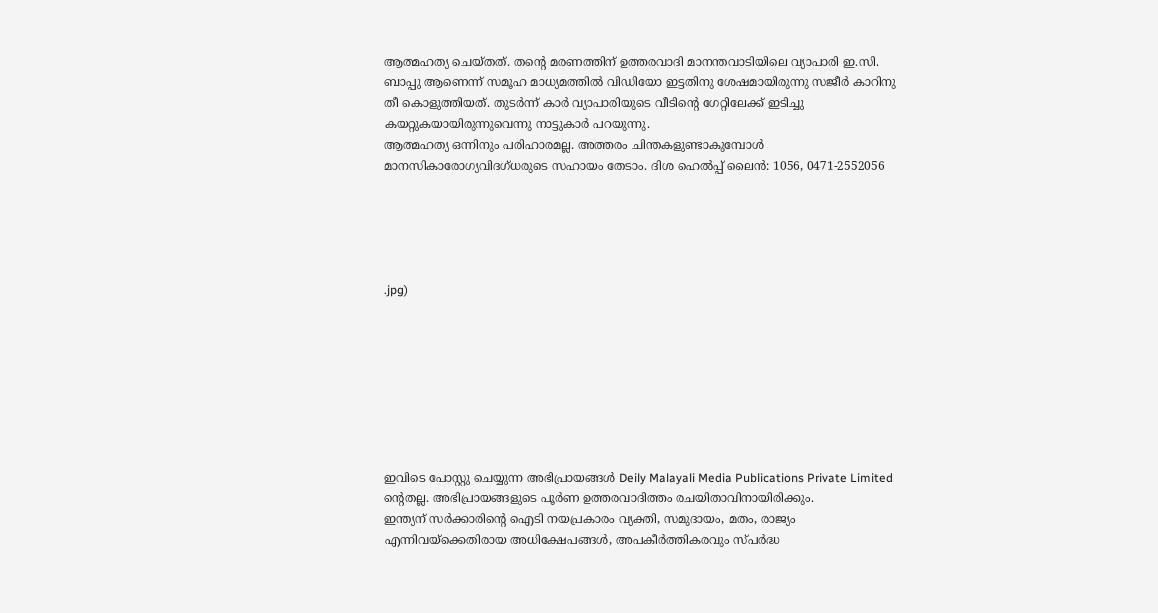ആത്മഹത്യ ചെയ്തത്. തന്റെ മരണത്തിന് ഉത്തരവാദി മാനന്തവാടിയിലെ വ്യാപാരി ഇ.സി. ബാപ്പു ആണെന്ന് സമൂഹ മാധ്യമത്തിൽ വിഡിയോ ഇട്ടതിനു ശേഷമായിരുന്നു സജീർ കാറിനു തീ കൊളുത്തിയത്. തുടർന്ന് കാർ വ്യാപാരിയുടെ വീടിന്റെ ഗേറ്റിലേക്ക് ഇടിച്ചു കയറ്റുകയായിരുന്നുവെന്നു നാട്ടുകാർ പറയുന്നു.
ആത്മഹത്യ ഒന്നിനും പരിഹാരമല്ല. അത്തരം ചിന്തകളുണ്ടാകുമ്പോൾ മാനസികാരോഗ്യവിദഗ്ധരുടെ സഹായം തേടാം. ദിശ ഹെൽപ്പ് ലൈൻ: 1056, 0471-2552056





.jpg)








ഇവിടെ പോസ്റ്റു ചെയ്യുന്ന അഭിപ്രായങ്ങൾ Deily Malayali Media Publications Private Limited ന്റെതല്ല. അഭിപ്രായങ്ങളുടെ പൂർണ ഉത്തരവാദിത്തം രചയിതാവിനായിരിക്കും.
ഇന്ത്യന് സർക്കാരിന്റെ ഐടി നയപ്രകാരം വ്യക്തി, സമുദായം, മതം, രാജ്യം എന്നിവയ്ക്കെതിരായ അധിക്ഷേപങ്ങൾ, അപകീർത്തികരവും സ്പർദ്ധ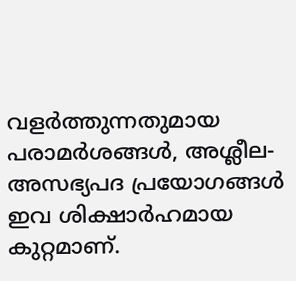വളർത്തുന്നതുമായ പരാമർശങ്ങൾ, അശ്ലീല-അസഭ്യപദ പ്രയോഗങ്ങൾ ഇവ ശിക്ഷാർഹമായ കുറ്റമാണ്.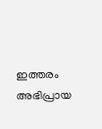ഇത്തരം അഭിപ്രായ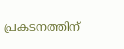പ്രകടനത്തിന്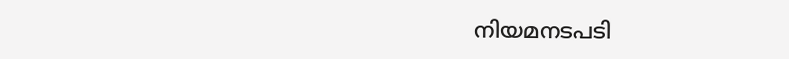നിയമനടപടി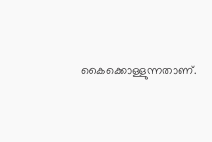കൈക്കൊള്ളുന്നതാണ്.